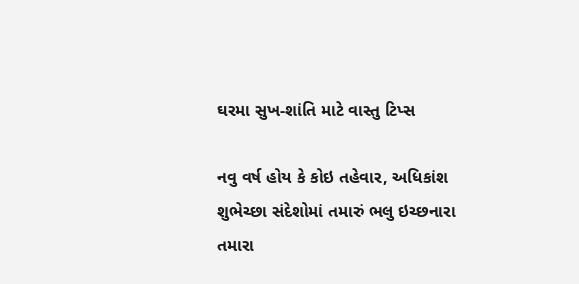ઘરમા સુખ-શાંતિ માટે વાસ્તુ ટિપ્સ

નવુ વર્ષ હોય કે કોઇ તહેવાર, અધિકાંશ શુભેચ્છા સંદેશોમાં તમારું ભલુ ઇચ્છનારા તમારા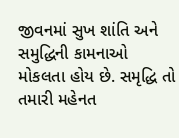જીવનમાં સુખ શાંતિ અને સમુદ્ધિની કામનાઓ મોકલતા હોય છે. સમૃદ્ધિ તો તમારી મહેનત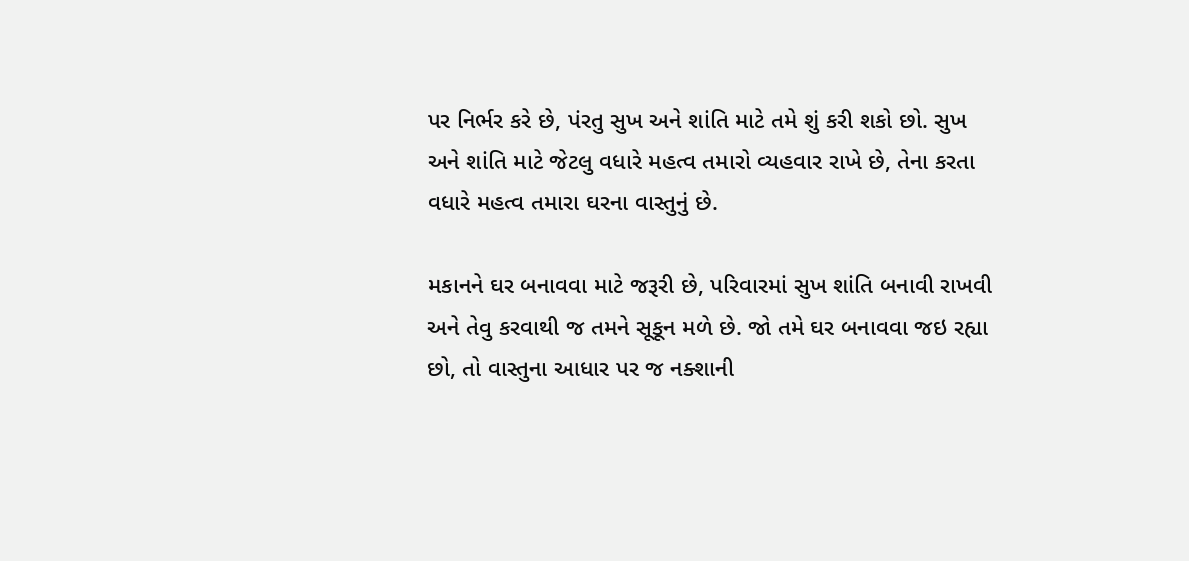પર નિર્ભર કરે છે, પંરતુ સુખ અને શાંતિ માટે તમે શું કરી શકો છો. સુખ અને શાંતિ માટે જેટલુ વધારે મહત્વ તમારો વ્યહવાર રાખે છે, તેના કરતા વધારે મહત્વ તમારા ઘરના વાસ્તુનું છે.

મકાનને ઘર બનાવવા માટે જરૂરી છે, પરિવારમાં સુખ શાંતિ બનાવી રાખવી અને તેવુ કરવાથી જ તમને સૂકૂન મળે છે. જો તમે ઘર બનાવવા જઇ રહ્યા છો, તો વાસ્તુના આધાર પર જ નક્શાની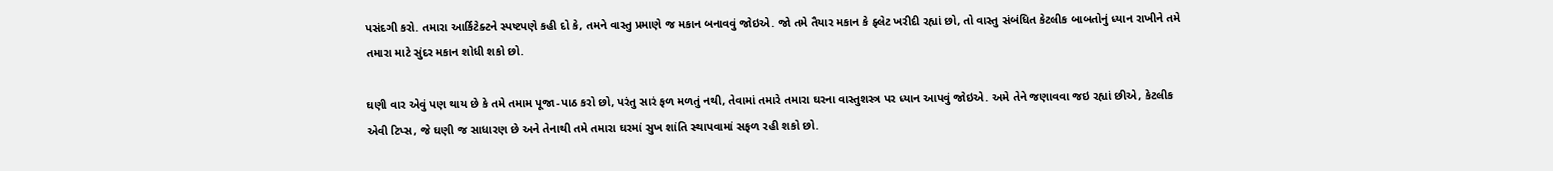પસંદગી કરો. તમારા આર્કિટેક્ટને સ્પષ્ટપણે કહી દો કે, તમને વાસ્તુ પ્રમાણે જ મકાન બનાવવું જોઇએ. જો તમે તૈયાર મકાન કે ફ્લેટ ખરીદી રહ્યાં છો, તો વાસ્તુ સંબંધિત કેટલીક બાબતોનું ધ્યાન રાખીને તમે તમારા માટે સુંદર મકાન શોધી શકો છો.

ઘણી વાર એવું પણ થાય છે કે તમે તમામ પૂજા-પાઠ કરો છો, પરંતુ સારં ફળ મળતું નથી, તેવામાં તમારે તમારા ઘરના વાસ્તુશસ્ત્ર પર ધ્યાન આપવું જોઇએ. અમે તેને જણાવવા જઇ રહ્યાં છીએ, કેટલીક એવી ટિપ્સ, જે ઘણી જ સાધારણ છે અને તેનાથી તમે તમારા ઘરમાં સુખ શાંતિ સ્થાપવામાં સફળ રહી શકો છો.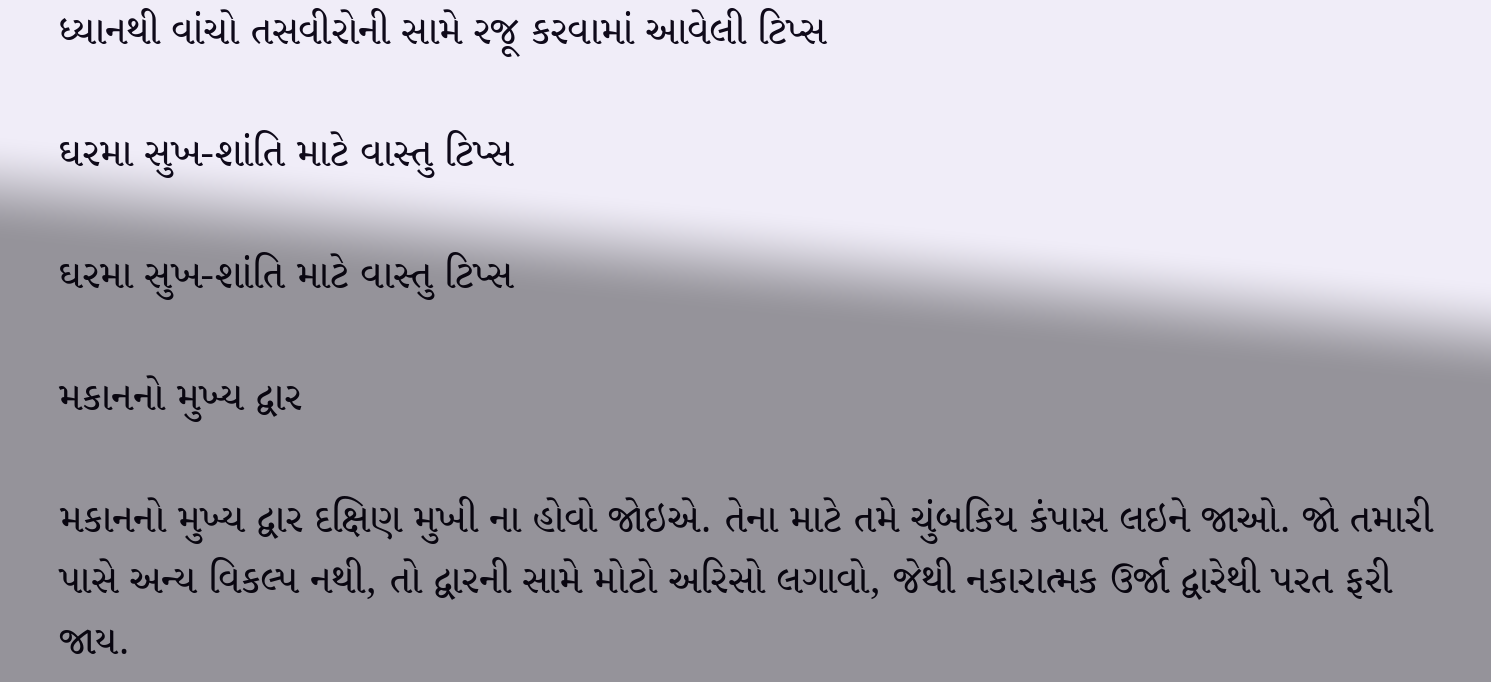ધ્યાનથી વાંચો તસવીરોની સામે રજૂ કરવામાં આવેલી ટિપ્સ

ઘરમા સુખ-શાંતિ માટે વાસ્તુ ટિપ્સ

ઘરમા સુખ-શાંતિ માટે વાસ્તુ ટિપ્સ

મકાનનો મુખ્ય દ્વાર

મકાનનો મુખ્ય દ્વાર દક્ષિણ મુખી ના હોવો જોઇએ. તેના માટે તમે ચુંબકિય કંપાસ લઇને જાઓ. જો તમારી પાસે અન્ય વિકલ્પ નથી, તો દ્વારની સામે મોટો અરિસો લગાવો, જેથી નકારાત્મક ઉર્જા દ્વારેથી પરત ફરી જાય.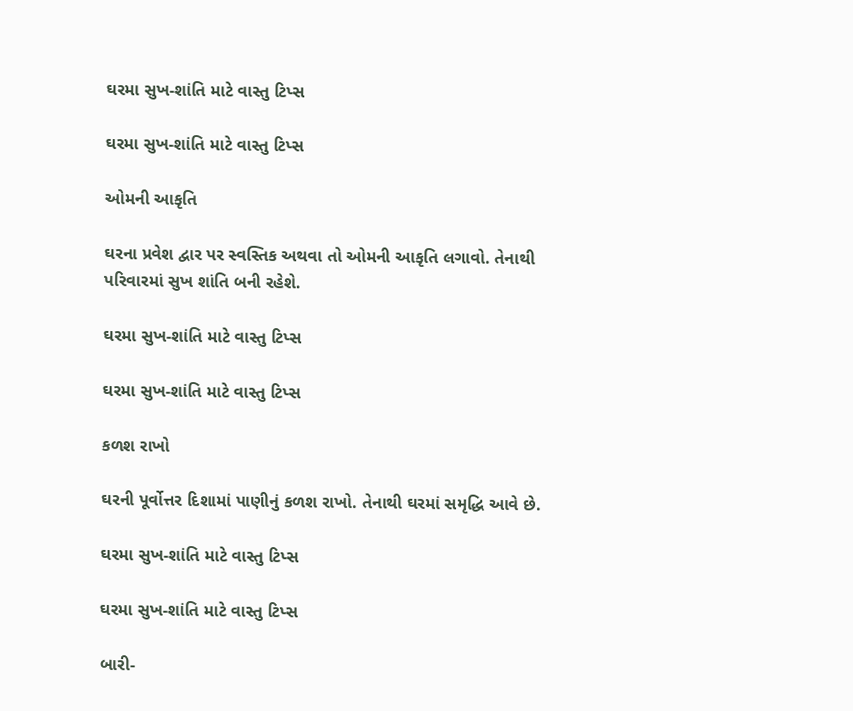ઘરમા સુખ-શાંતિ માટે વાસ્તુ ટિપ્સ

ઘરમા સુખ-શાંતિ માટે વાસ્તુ ટિપ્સ

ઓમની આકૃતિ

ઘરના પ્રવેશ દ્વાર પર સ્વસ્તિક અથવા તો ઓમની આકૃતિ લગાવો. તેનાથી પરિવારમાં સુખ શાંતિ બની રહેશે.

ઘરમા સુખ-શાંતિ માટે વાસ્તુ ટિપ્સ

ઘરમા સુખ-શાંતિ માટે વાસ્તુ ટિપ્સ

કળશ રાખો

ઘરની પૂર્વોત્તર દિશામાં પાણીનું કળશ રાખો. તેનાથી ઘરમાં સમૃદ્ધિ આવે છે.

ઘરમા સુખ-શાંતિ માટે વાસ્તુ ટિપ્સ

ઘરમા સુખ-શાંતિ માટે વાસ્તુ ટિપ્સ

બારી-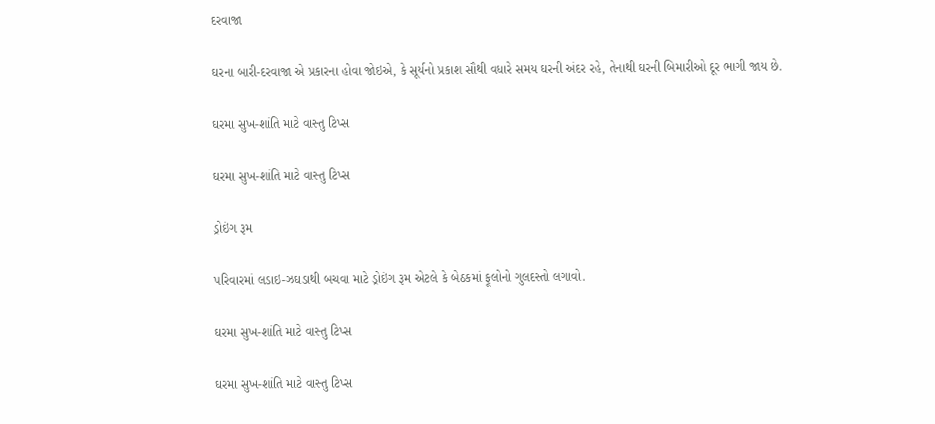દરવાજા

ઘરના બારી-દરવાજા એ પ્રકારના હોવા જોઇએ, કે સૂર્યનો પ્રકાશ સૌથી વધારે સમય ઘરની અંદર રહે, તેનાથી ઘરની બિમારીઓ દૂર ભાગી જાય છે.

ઘરમા સુખ-શાંતિ માટે વાસ્તુ ટિપ્સ

ઘરમા સુખ-શાંતિ માટે વાસ્તુ ટિપ્સ

ડ્રોઇંગ રૂમ

પરિવારમાં લડાઇ-ઝઘડાથી બચવા માટે ડ્રોઇંગ રૂમ એટલે કે બેઠકમાં ફૂલોનો ગુલદસ્તો લગાવો.

ઘરમા સુખ-શાંતિ માટે વાસ્તુ ટિપ્સ

ઘરમા સુખ-શાંતિ માટે વાસ્તુ ટિપ્સ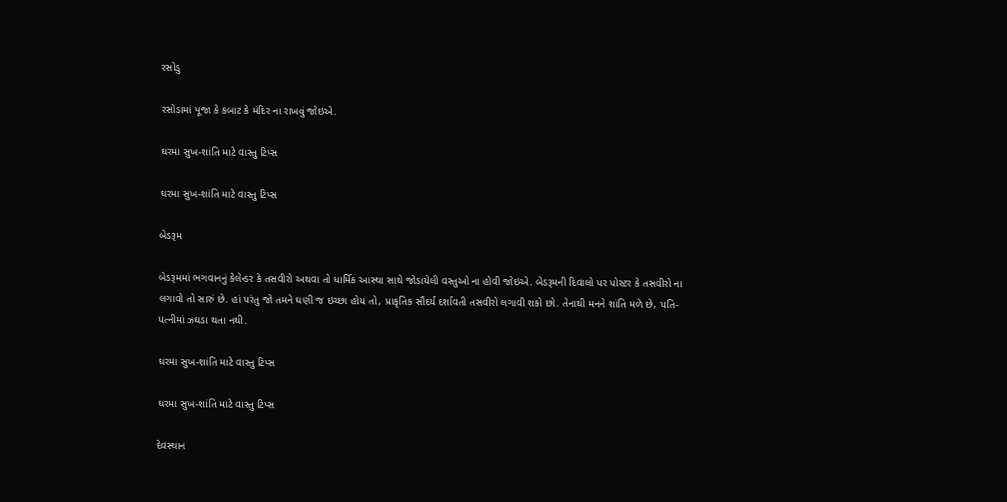રસોડુ

રસોડામાં પૂજા કે કબાટ કે મંદિર ના રાખવું જોઇએ.

ઘરમા સુખ-શાંતિ માટે વાસ્તુ ટિપ્સ

ઘરમા સુખ-શાંતિ માટે વાસ્તુ ટિપ્સ

બેડરૂમ

બેડરૂમમાં ભગવાનનું કેલેન્ડર કે તસવીરો અથવા તો ધાર્મિક આસ્થા સાથે જોડાયેલી વસ્તુઓ ના હોવી જોઇએ. બેડરૂમની દિવાલો પર પોસ્ટર કે તસવીરો ના લગાવો તો સારું છે. હાં પરંતુ જો તમને ઘણી જ ઇચ્છા હોય તો, પ્રાકૃતિક સૌંદર્ય દર્શાવતી તસવીરો લગાવી શકો છો. તેનાથી મનને શાંતિ મળે છે, પતિ-પત્નીમાં ઝઘડા થતા નથી.

ઘરમા સુખ-શાંતિ માટે વાસ્તુ ટિપ્સ

ઘરમા સુખ-શાંતિ માટે વાસ્તુ ટિપ્સ

દેવસ્થાન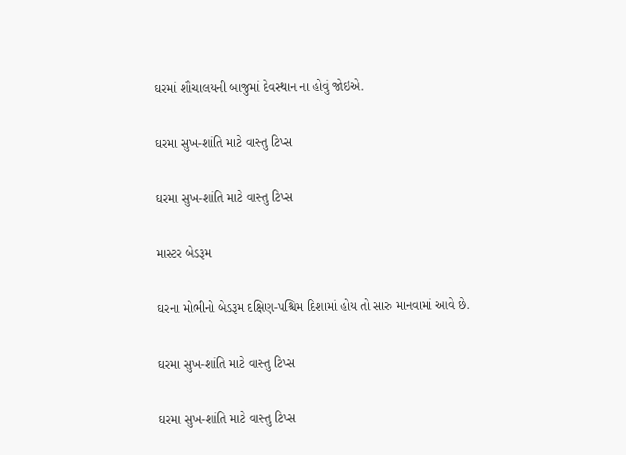ઘરમાં શૌચાલયની બાજુમાં દેવસ્થાન ના હોવું જોઇએ.

ઘરમા સુખ-શાંતિ માટે વાસ્તુ ટિપ્સ

ઘરમા સુખ-શાંતિ માટે વાસ્તુ ટિપ્સ

માસ્ટર બેડરૂમ

ઘરના મોભીનો બેડરૂમ દક્ષિણ-પશ્ચિમ દિશામાં હોય તો સારુ માનવામાં આવે છે.

ઘરમા સુખ-શાંતિ માટે વાસ્તુ ટિપ્સ

ઘરમા સુખ-શાંતિ માટે વાસ્તુ ટિપ્સ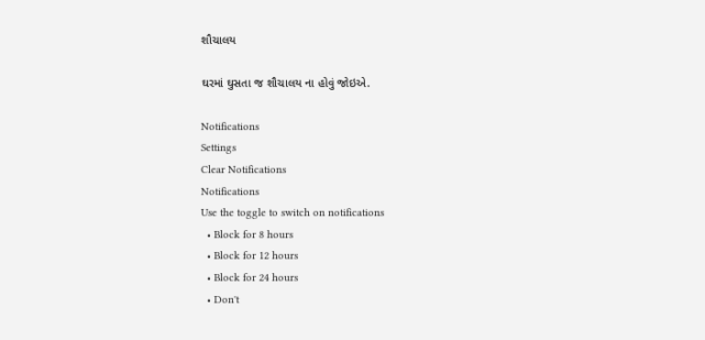શૌચાલય

ઘરમાં ઘુસતા જ શૌચાલય ના હોવું જોઇએ.

Notifications
Settings
Clear Notifications
Notifications
Use the toggle to switch on notifications
  • Block for 8 hours
  • Block for 12 hours
  • Block for 24 hours
  • Don't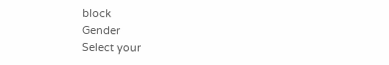block
Gender
Select your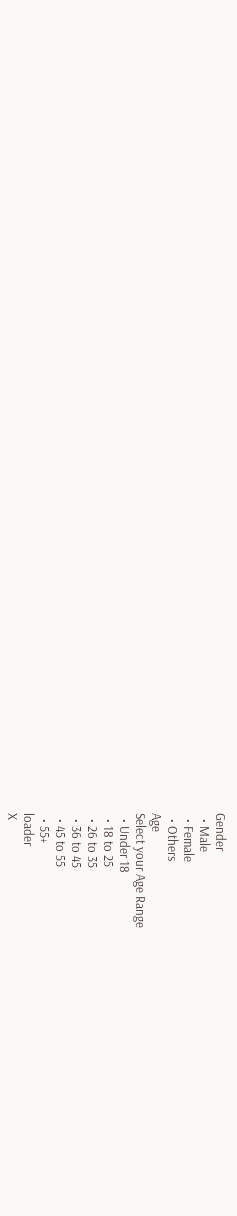Gender
  • Male
  • Female
  • Others
Age
Select your Age Range
  • Under 18
  • 18 to 25
  • 26 to 35
  • 36 to 45
  • 45 to 55
  • 55+
loader
X